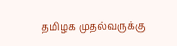தமிழக முதல்வருக்கு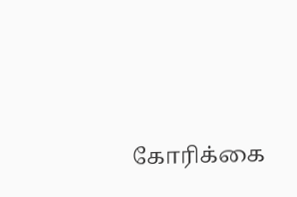கோரிக்கை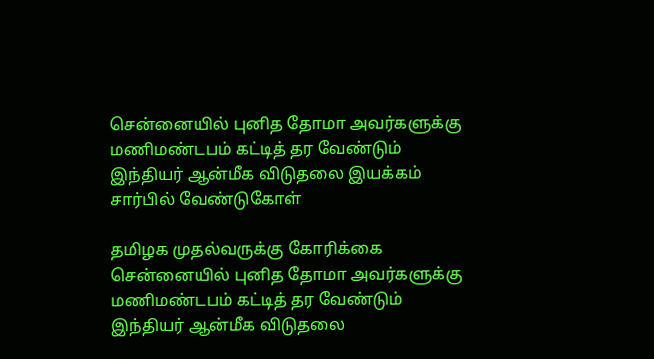சென்னையில் புனித தோமா அவர்களுக்கு மணிமண்டபம் கட்டித் தர வேண்டும் இந்தியர் ஆன்மீக விடுதலை இயக்கம் சார்பில் வேண்டுகோள்

தமிழக முதல்வருக்கு கோரிக்கை சென்னையில் புனித தோமா அவர்களுக்கு மணிமண்டபம் கட்டித் தர வேண்டும் இந்தியர் ஆன்மீக விடுதலை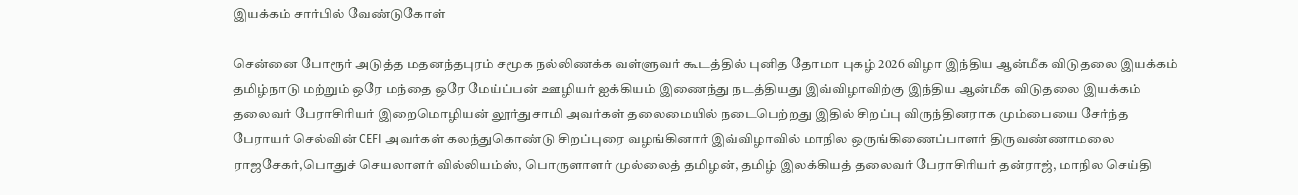இயக்கம் சார்பில் வேண்டுகோள்

சென்னை போரூர் அடுத்த மதனந்தபுரம் சமூக நல்லிணக்க வள்ளுவர் கூடத்தில் புனித தோமா புகழ் 2026 விழா இந்திய ஆன்மீக விடுதலை இயக்கம் தமிழ்நாடு மற்றும் ஒரே மந்தை ஒரே மேய்ப்பன் ஊழியர் ஐக்கியம் இணைந்து நடத்தியது இவ்விழாவிற்கு இந்திய ஆன்மீக விடுதலை இயக்கம் தலைவர் பேராசிரியர் இறைமொழியன் லூர்துசாமி அவர்கள் தலைமையில் நடைபெற்றது இதில் சிறப்பு விருந்தினராக மும்பையை சேர்ந்த பேராயர் செல்வின் CEFI அவர்கள் கலந்துகொண்டு சிறப்புரை வழங்கினார் இவ்விழாவில் மாநில ஒருங்கிணைப்பாளர் திருவண்ணாமலை ராஜசேகர்,பொதுச் செயலாளர் வில்லியம்ஸ், பொருளாளர் முல்லைத் தமிழன், தமிழ் இலக்கியத் தலைவர் பேராசிரியர் தன்ராஜ், மாநில செய்தி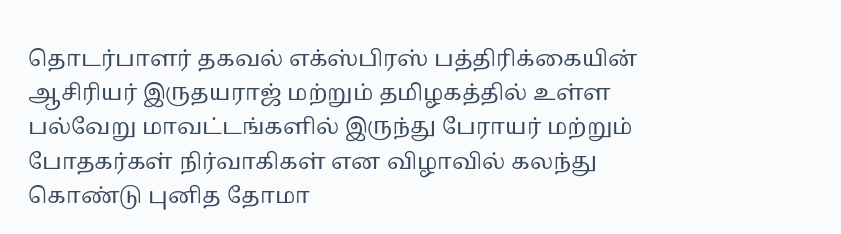தொடர்பாளர் தகவல் எக்ஸ்பிரஸ் பத்திரிக்கையின் ஆசிரியர் இருதயராஜ் மற்றும் தமிழகத்தில் உள்ள பல்வேறு மாவட்டங்களில் இருந்து பேராயர் மற்றும் போதகர்கள் நிர்வாகிகள் என விழாவில் கலந்து கொண்டு புனித தோமா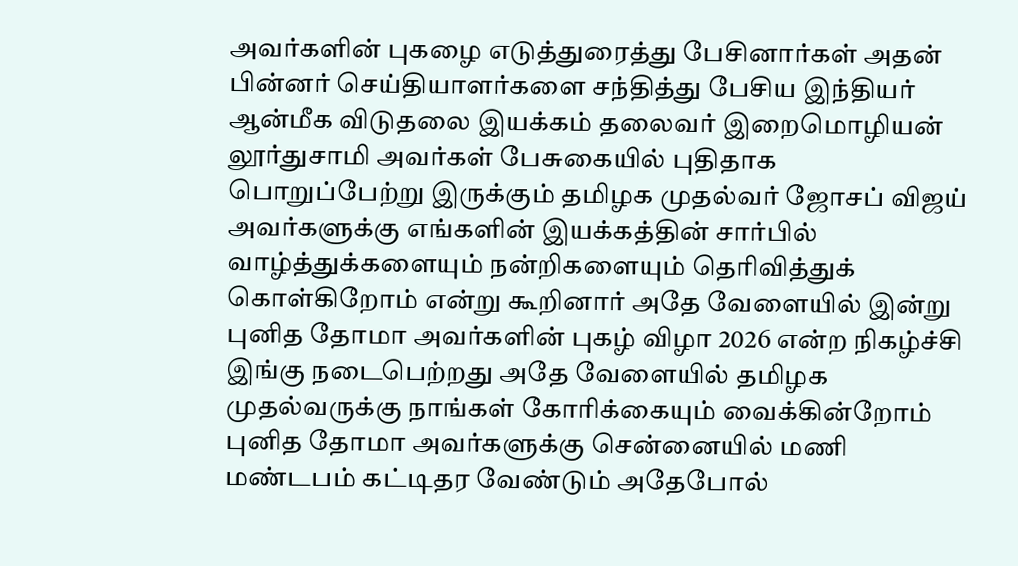அவர்களின் புகழை எடுத்துரைத்து பேசினார்கள் அதன் பின்னர் செய்தியாளர்களை சந்தித்து பேசிய இந்தியர் ஆன்மீக விடுதலை இயக்கம் தலைவர் இறைமொழியன் லூர்துசாமி அவர்கள் பேசுகையில் புதிதாக பொறுப்பேற்று இருக்கும் தமிழக முதல்வர் ஜோசப் விஜய் அவர்களுக்கு எங்களின் இயக்கத்தின் சார்பில் வாழ்த்துக்களையும் நன்றிகளையும் தெரிவித்துக் கொள்கிறோம் என்று கூறினார் அதே வேளையில் இன்று புனித தோமா அவர்களின் புகழ் விழா 2026 என்ற நிகழ்ச்சி இங்கு நடைபெற்றது அதே வேளையில் தமிழக முதல்வருக்கு நாங்கள் கோரிக்கையும் வைக்கின்றோம் புனித தோமா அவர்களுக்கு சென்னையில் மணி மண்டபம் கட்டிதர வேண்டும் அதேபோல்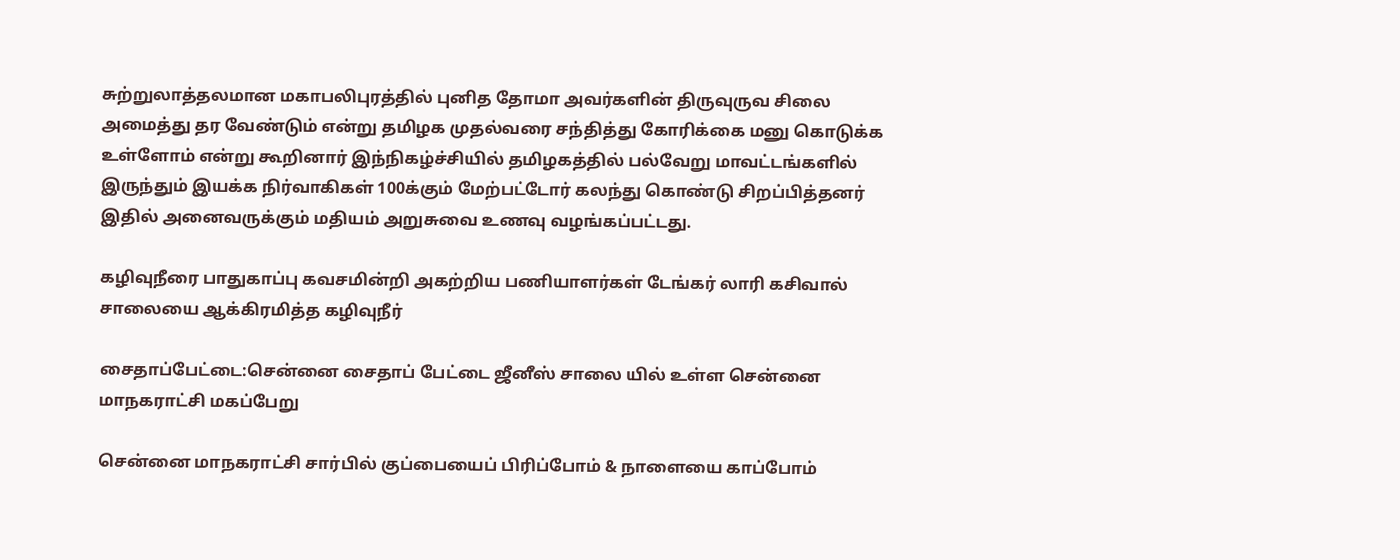சுற்றுலாத்தலமான மகாபலிபுரத்தில் புனித தோமா அவர்களின் திருவுருவ சிலை அமைத்து தர வேண்டும் என்று தமிழக முதல்வரை சந்தித்து கோரிக்கை மனு கொடுக்க உள்ளோம் என்று கூறினார் இந்நிகழ்ச்சியில் தமிழகத்தில் பல்வேறு மாவட்டங்களில் இருந்தும் இயக்க நிர்வாகிகள் 100க்கும் மேற்பட்டோர் கலந்து கொண்டு சிறப்பித்தனர் இதில் அனைவருக்கும் மதியம் அறுசுவை உணவு வழங்கப்பட்டது.

கழிவுநீரை பாதுகாப்பு கவசமின்றி அகற்றிய பணியாளர்கள் டேங்கர் லாரி கசிவால் சாலையை ஆக்கிரமித்த கழிவுநீர்

சைதாப்பேட்டை:சென்னை சைதாப் பேட்டை ஜீனீஸ் சாலை யில் உள்ள சென்னை மாநகராட்சி மகப்பேறு

சென்னை மாநகராட்சி சார்பில் குப்பையைப் பிரிப்போம் & நாளையை காப்போம்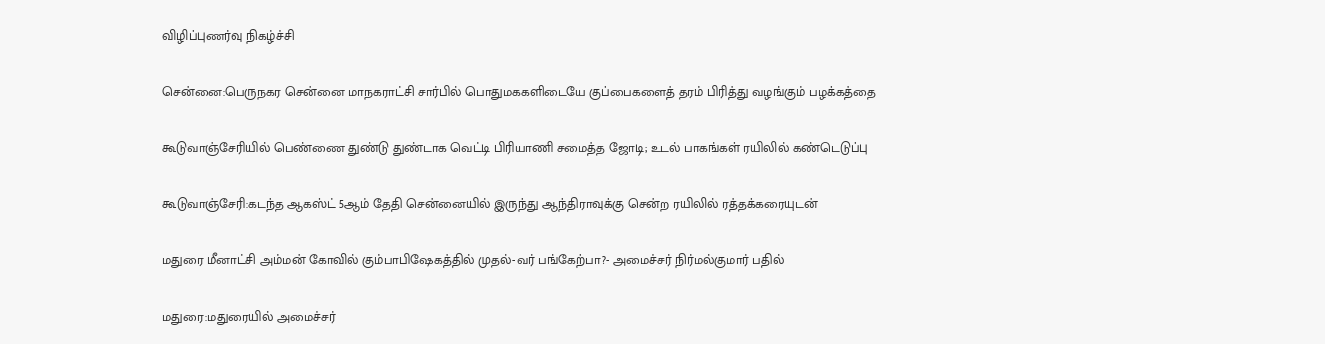விழிப்புணர்வு நிகழ்ச்சி

சென்னை:பெருநகர சென்னை மாநகராட்சி சார்பில் பொதுமககளிடையே குப்பைகளைத் தரம் பிரித்து வழங்கும் பழக்கத்தை

கூடுவாஞ்சேரியில் பெண்ணை துண்டு துண்டாக வெட்டி பிரியாணி சமைத்த ஜோடி; உடல் பாகங்கள் ரயிலில் கண்டெடுப்பு

கூடுவாஞ்சேரி:கடந்த ஆகஸ்ட் 5ஆம் தேதி சென்னையில் இருந்து ஆந்திராவுக்கு சென்ற ரயிலில் ரத்தக்கரையுடன்

மதுரை மீனாட்சி அம்மன் கோவில் கும்பாபிஷேகத்தில் முதல்-வர் பங்கேற்பா?- அமைச்சர் நிர்மல்குமார் பதில்

மதுரை:மதுரையில் அமைச்சர்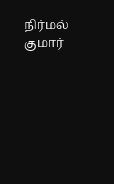நிர்மல் குமார்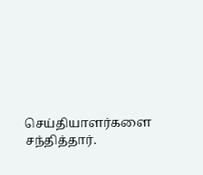செய்தியாளர்களை சந்தித்தார்.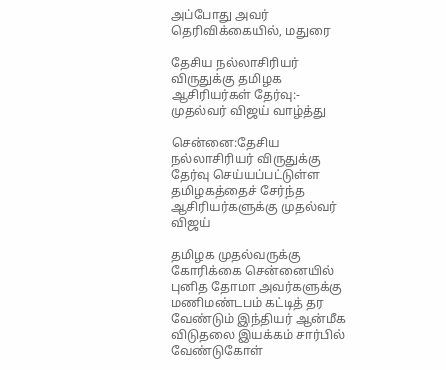அப்போது அவர் தெரிவிக்கையில், மதுரை

தேசிய நல்லாசிரியர் விருதுக்கு தமிழக ஆசிரியர்கள் தேர்வு:- முதல்வர் விஜய் வாழ்த்து

சென்னை:தேசிய நல்லாசிரியர் விருதுக்கு தேர்வு செய்யப்பட்டுள்ள தமிழகத்தைச் சேர்ந்த ஆசிரியர்களுக்கு முதல்வர் விஜய்

தமிழக முதல்வருக்கு கோரிக்கை சென்னையில் புனித தோமா அவர்களுக்கு மணிமண்டபம் கட்டித் தர வேண்டும் இந்தியர் ஆன்மீக விடுதலை இயக்கம் சார்பில் வேண்டுகோள்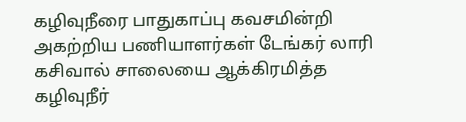கழிவுநீரை பாதுகாப்பு கவசமின்றி அகற்றிய பணியாளர்கள் டேங்கர் லாரி கசிவால் சாலையை ஆக்கிரமித்த கழிவுநீர்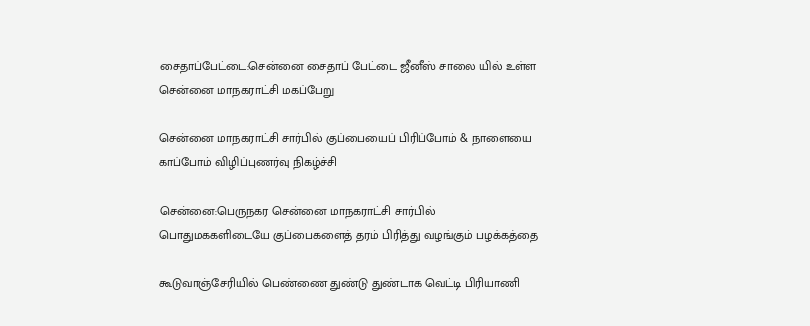சைதாப்பேட்டை:சென்னை சைதாப் பேட்டை ஜீனீஸ் சாலை யில் உள்ள சென்னை மாநகராட்சி மகப்பேறு

சென்னை மாநகராட்சி சார்பில் குப்பையைப் பிரிப்போம் & நாளையை காப்போம் விழிப்புணர்வு நிகழ்ச்சி

சென்னை:பெருநகர சென்னை மாநகராட்சி சார்பில் பொதுமககளிடையே குப்பைகளைத் தரம் பிரித்து வழங்கும் பழக்கத்தை

கூடுவாஞ்சேரியில் பெண்ணை துண்டு துண்டாக வெட்டி பிரியாணி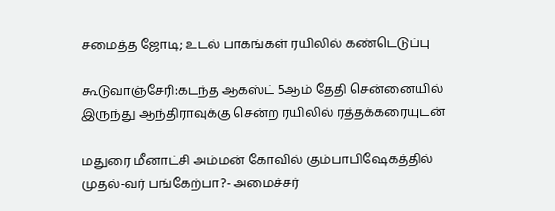சமைத்த ஜோடி; உடல் பாகங்கள் ரயிலில் கண்டெடுப்பு

கூடுவாஞ்சேரி:கடந்த ஆகஸ்ட் 5ஆம் தேதி சென்னையில் இருந்து ஆந்திராவுக்கு சென்ற ரயிலில் ரத்தக்கரையுடன்

மதுரை மீனாட்சி அம்மன் கோவில் கும்பாபிஷேகத்தில் முதல்-வர் பங்கேற்பா?- அமைச்சர்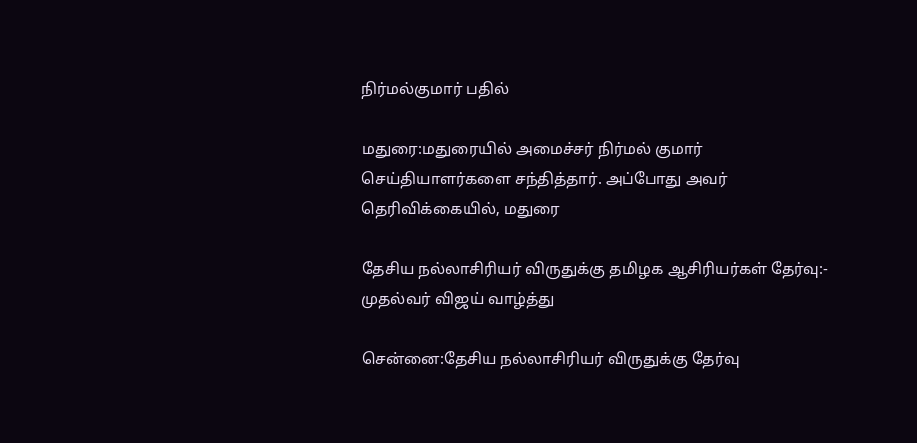நிர்மல்குமார் பதில்

மதுரை:மதுரையில் அமைச்சர் நிர்மல் குமார் செய்தியாளர்களை சந்தித்தார். அப்போது அவர் தெரிவிக்கையில், மதுரை

தேசிய நல்லாசிரியர் விருதுக்கு தமிழக ஆசிரியர்கள் தேர்வு:- முதல்வர் விஜய் வாழ்த்து

சென்னை:தேசிய நல்லாசிரியர் விருதுக்கு தேர்வு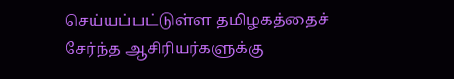செய்யப்பட்டுள்ள தமிழகத்தைச் சேர்ந்த ஆசிரியர்களுக்கு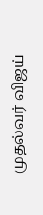முதல்வர் விஜய்